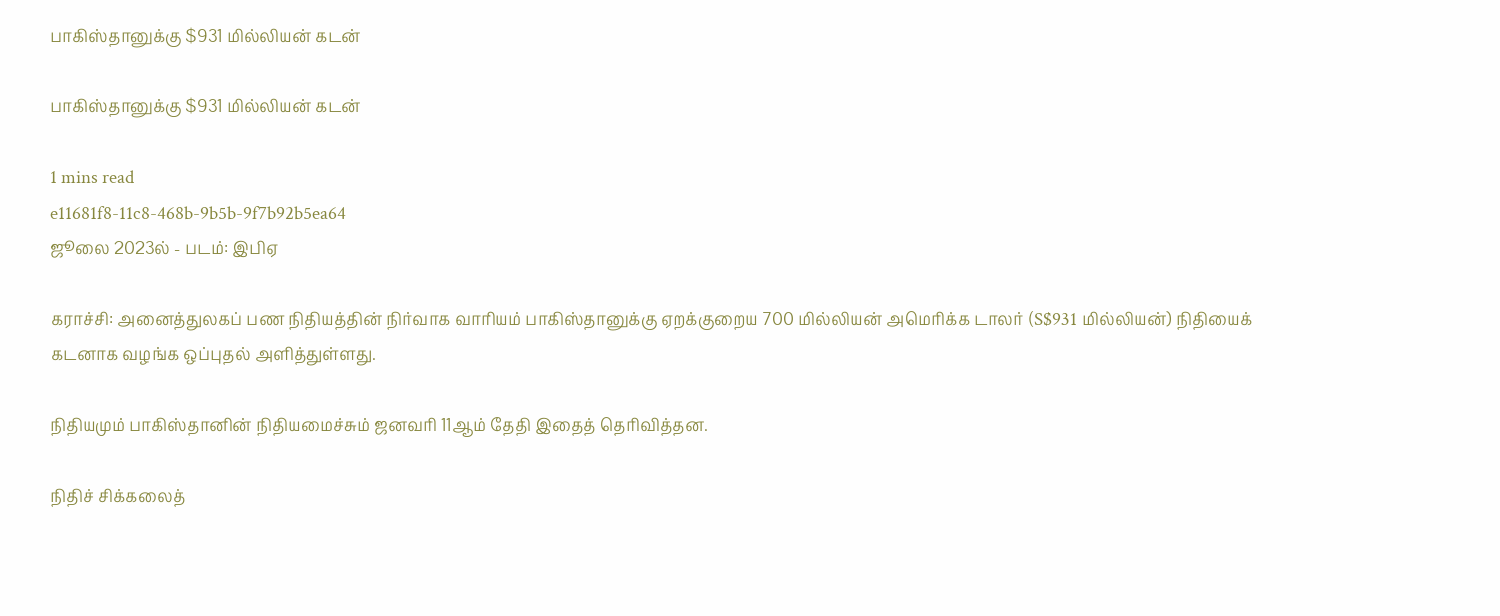பாகிஸ்தானுக்கு $931 மில்லியன் கடன்

பாகிஸ்தானுக்கு $931 மில்லியன் கடன்

1 mins read
e11681f8-11c8-468b-9b5b-9f7b92b5ea64
ஜூலை 2023ல் - படம்: இபிஏ

கராச்சி: அனைத்துலகப் பண நிதியத்தின் நிர்வாக வாரியம் பாகிஸ்தானுக்கு ஏறக்குறைய 700 மில்லியன் அமெரிக்க டாலர் (S$931 மில்லியன்) நிதியைக் கடனாக வழங்க ஒப்புதல் அளித்துள்ளது.

நிதியமும் பாகிஸ்தானின் நிதியமைச்சும் ஜனவரி 11ஆம் தேதி இதைத் தெரிவித்தன.

நிதிச் சிக்கலைத்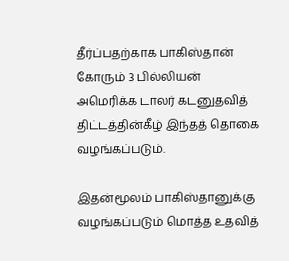தீர்ப்பதற்காக பாகிஸ்தான் கோரும் 3 பில்லியன் அமெரிக்க டாலர் கடனுதவித் திட்டத்தின்கீழ் இந்தத் தொகை வழங்கப்படும்.

இதன்மூலம் பாகிஸ்தானுக்கு வழங்கப்படும் மொத்த உதவித்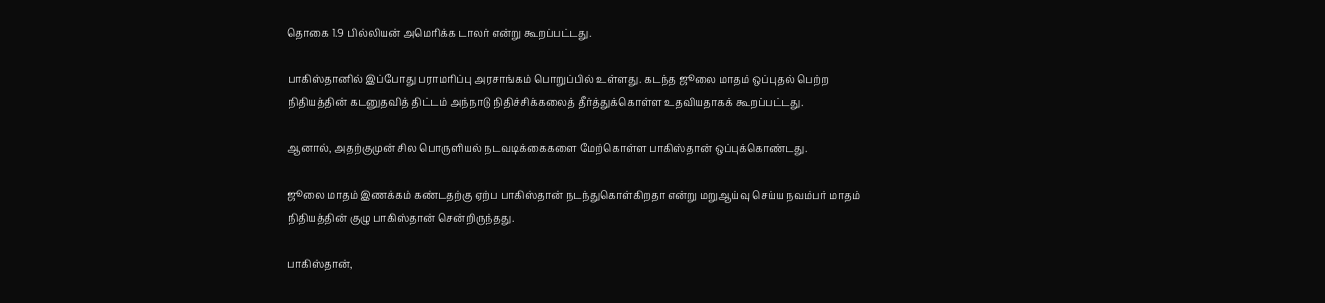தொகை 1.9 பில்லியன் அமெரிக்க டாலர் என்று கூறப்பட்டது.

பாகிஸ்தானில் இப்போது பராமரிப்பு அரசாங்கம் பொறுப்பில் உள்ளது. கடந்த ஜூலை மாதம் ஒப்புதல் பெற்ற நிதியத்தின் கடனுதவித் திட்டம் அந்நாடு நிதிச்சிக்கலைத் தீர்த்துக்கொள்ள உதவியதாகக் கூறப்பட்டது.

ஆனால், அதற்குமுன் சில பொருளியல் நடவடிக்கைகளை மேற்கொள்ள பாகிஸ்தான் ஒப்புக்கொண்டது.

ஜூலை மாதம் இணக்கம் கண்டதற்கு ஏற்ப பாகிஸ்தான் நடந்துகொள்கிறதா என்று மறுஆய்வு செய்ய நவம்பர் மாதம் நிதியத்தின் குழு பாகிஸ்தான் சென்றிருந்தது.

பாகிஸ்தான்,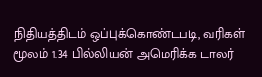நிதியத்திடம் ஒப்புக்கொண்டபடி, வரிகள் மூலம் 1.34 பில்லியன் அமெரிக்க டாலர்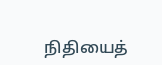நிதியைத்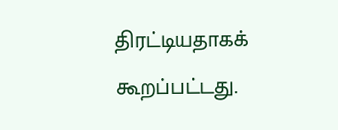திரட்டியதாகக் கூறப்பட்டது.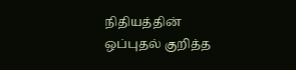நிதியத்தின் ஒப்புதல் குறித்த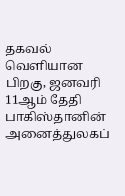தகவல் வெளியான பிறகு, ஜனவரி 11ஆம் தேதி பாகிஸ்தானின் அனைத்துலகப்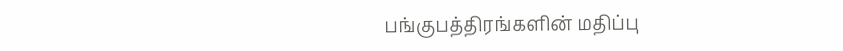பங்குபத்திரங்களின் மதிப்பு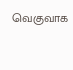வெகுவாக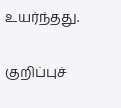உயர்ந்தது.

குறிப்புச்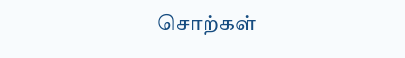சொற்கள்